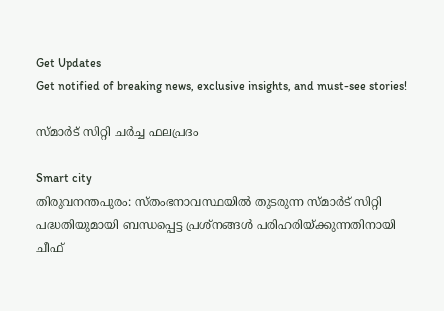Get Updates
Get notified of breaking news, exclusive insights, and must-see stories!

സ്‌മാര്‍ട്‌ സിറ്റി ചര്‍ച്ച ഫലപ്രദം

Smart city
തിരുവനന്തപുരം: സ്‌തംഭനാവസ്ഥയില്‍ തുടരുന്ന സ്‌മാര്‍ട്‌ സിറ്റി പദ്ധതിയുമായി ബന്ധപ്പെട്ട പ്രശ്‌നങ്ങള്‍ പരിഹരിയ്‌ക്കുന്നതിനായി ചീഫ്‌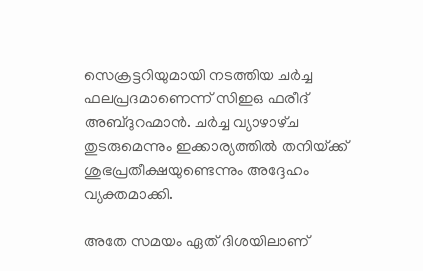സെക്രട്ടറിയുമായി നടത്തിയ ചര്‍ച്ച ഫലപ്രദമാണെന്ന്‌ സിഇഒ ഫരീദ്‌ അബ്ദുറഹ്മാന്‍. ചര്‍ച്ച വ്യാഴാഴ്‌ച തുടരുമെന്നും ഇക്കാര്യത്തില്‍ തനിയ്‌ക്ക്‌ ശുഭപ്രതീക്ഷയുണ്ടെന്നും അദ്ദേഹം വ്യക്തമാക്കി.

അതേ സമയം ഏത്‌ ദിശയിലാണ്‌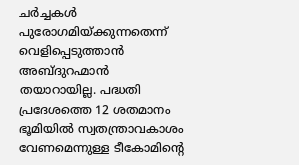ചര്‍ച്ചകള്‍ പുരോഗമിയ്‌ക്കുന്നതെന്ന്‌ വെളിപ്പെടുത്താന്‍ അബ്ദുറഹ്മാന്‍ തയാറായില്ല. പദ്ധതി പ്രദേശത്തെ 12 ശതമാനം ഭൂമിയില്‍ സ്വതന്ത്രാവകാശം വേണമെന്നുള്ള ടീകോമിന്റെ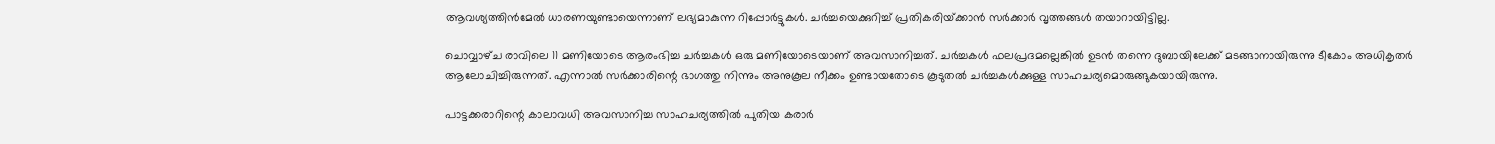ആവശ്യത്തിന്‍മേല്‍ ധാരണയുണ്ടായെന്നാണ്‌ ലഭ്യമാകുന്ന റിപ്പോര്‍ട്ടുകള്‍. ചര്‍ച്ചയെക്കുറിച്ച്‌ പ്രതികരിയ്‌ക്കാന്‍ സര്‍ക്കാര്‍ വൃത്തങ്ങള്‍ തയാറായിട്ടില്ല.

ചൊവ്വാഴ്‌ച രാവിലെ 11 മണിയോടെ ആരംഭിച്ച ചര്‍ച്ചകള്‍ ഒരു മണിയോടെയാണ്‌ അവസാനിച്ചത്‌. ചര്‍ച്ചകള്‍ ഫലപ്രദമല്ലെങ്കില്‍ ഉടന്‍ തന്നെ ദുബായിലേക്ക്‌ മടങ്ങാനായിരുന്നു ടീകോം അധികൃതര്‍ ആലോചിച്ചിരുന്നത്‌. എന്നാല്‍ സര്‍ക്കാരിന്റെ ഭാഗത്തു നിന്നും അനുകൂല നീക്കം ഉണ്ടായതോടെ കൂടുതല്‍ ചര്‍ച്ചകള്‍ക്കുള്ള സാഹചര്യമൊരുങ്ങുകയായിരുന്നു.

പാട്ടക്കരാറിന്റെ കാലാവധി അവസാനിച്ച സാഹചര്യത്തില്‍ പുതിയ കരാര്‍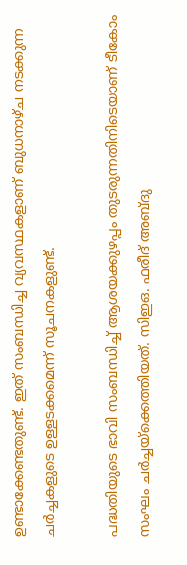ഉണ്ടാക്കേണ്ടതുണ്ട്‌. ഇത്‌ സംബന്ധിച്ച വ്യവസ്ഥകളാണ്‌ ബുധനാഴ്‌ച നടക്കുന്ന ചര്‍ച്ചകളുടെ ഉള്ളടക്കമെന്ന്‌ സൂചനകളുണ്ട്‌.

പദ്ധതിയുടെ ഭാവി സംബന്ധിച്ച്‌ ആശയക്കുഴപ്പം തുടരുന്നതിനിടെയാണ്‌ ടീകോം സംഘം ചര്‍ച്ചയ്‌ക്കെത്തിയത്‌. സിഇഒ. ഫരീദ്‌ അബ്‌ദു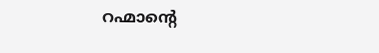റഹ്മാന്റെ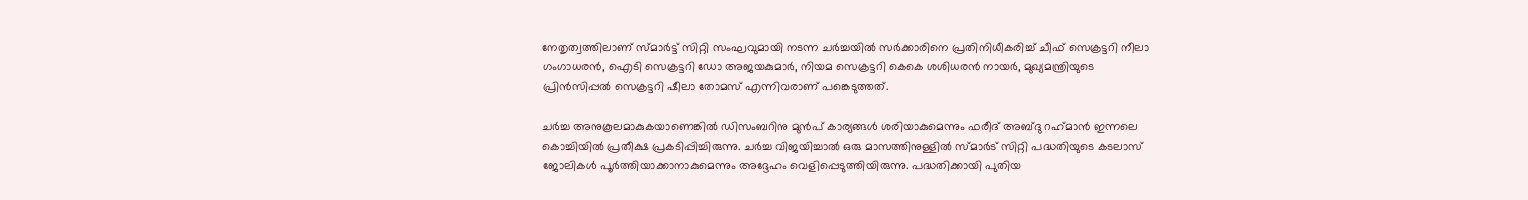നേതൃത്വത്തിലാണ്‌ സ്‌മാര്‍ട്ട്‌ സിറ്റി സംഘവുമായി നടന്ന ചര്‍ച്ചയില്‍ സര്‍ക്കാരിനെ പ്രതിനിധീകരിച്ച്‌ ചീഫ്‌ സെക്രട്ടറി നീലാ ഗംഗാധരന്‍, ഐടി സെക്രട്ടറി ഡോ അജയകുമാര്‍, നിയമ സെക്രട്ടറി കെകെ ശശിധരന്‍ നായര്‍, മുഖ്യമന്ത്രിയുടെ പ്രിന്‍സിപ്പല്‍ സെക്രട്ടറി ഷീലാ തോമസ്‌ എന്നിവരാണ്‌ പങ്കെടുത്തത്‌.

ചര്‍ച്ച അനുകൂലമാകുകയാണെങ്കില്‍ ഡിസംബറിനു മുന്‍പ്‌ കാര്യങ്ങള്‍ ശരിയാകുമെന്നും ഫരീദ്‌ അബ്‌ദു റഹ്‌മാന്‍ ഇന്നലെ കൊച്ചിയില്‍ പ്രതീക്ഷ പ്രകടിപ്പിച്ചിരുന്നു. ചര്‍ച്ച വിജയിച്ചാല്‍ ഒരു മാസത്തിനുള്ളില്‍ സ്‌മാര്‍ട്‌ സിറ്റി പദ്ധതിയുടെ കടലാസ്‌ ജോലികള്‍ പൂര്‍ത്തിയാക്കാനാകുമെന്നും അദ്ദേഹം വെളിപ്പെടുത്തിയിരുന്നു. പദ്ധതിക്കായി പുതിയ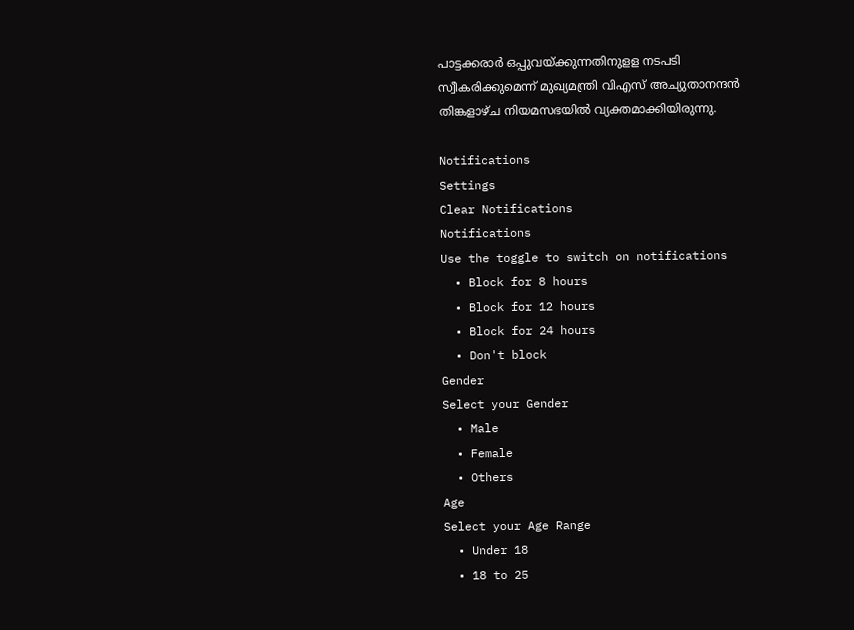പാട്ടക്കരാര്‍ ഒപ്പുവയ്‌ക്കുന്നതിനുളള നടപടി സ്വീകരിക്കുമെന്ന്‌ മുഖ്യമന്ത്രി വിഎസ്‌ അച്യുതാനന്ദന്‍ തിങ്കളാഴ്‌ച നിയമസഭയില്‍ വ്യക്തമാക്കിയിരുന്നു.

Notifications
Settings
Clear Notifications
Notifications
Use the toggle to switch on notifications
  • Block for 8 hours
  • Block for 12 hours
  • Block for 24 hours
  • Don't block
Gender
Select your Gender
  • Male
  • Female
  • Others
Age
Select your Age Range
  • Under 18
  • 18 to 25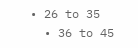• 26 to 35
  • 36 to 45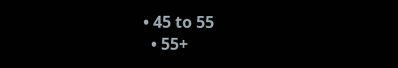• 45 to 55
  • 55+